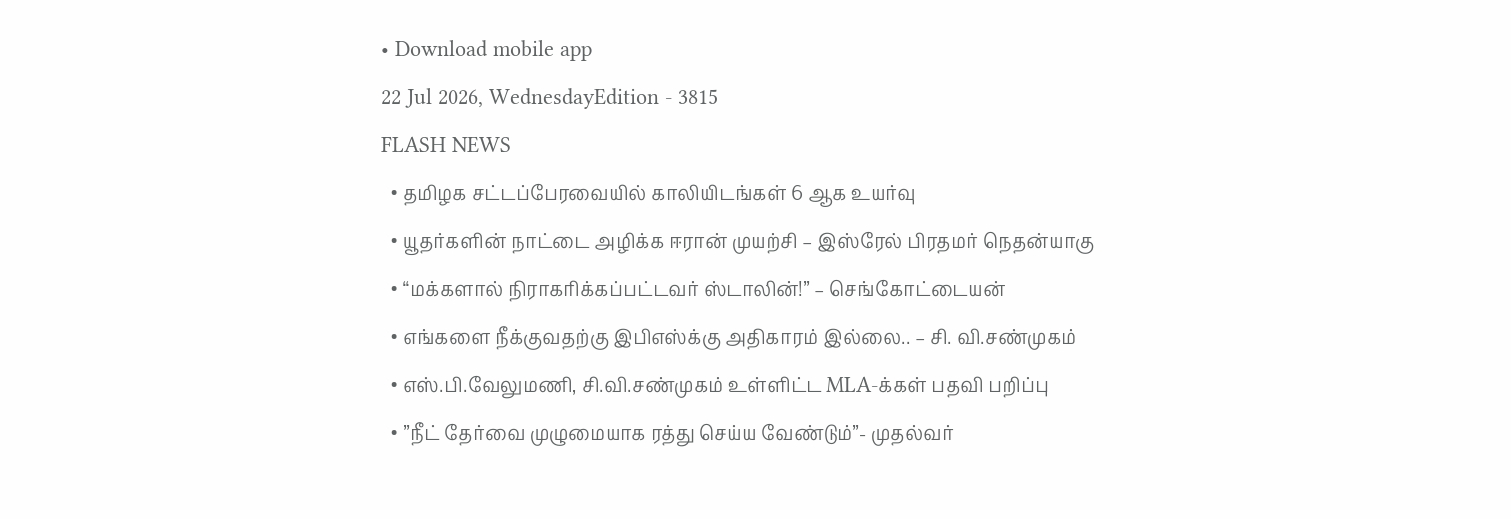• Download mobile app
22 Jul 2026, WednesdayEdition - 3815
FLASH NEWS
  • தமிழக சட்டப்பேரவையில் காலியிடங்கள் 6 ஆக உயர்வு
  • யூதர்களின் நாட்டை அழிக்க ஈரான் முயற்சி – இஸ்ரேல் பிரதமர் நெதன்யாகு
  • “மக்களால் நிராகரிக்கப்பட்டவர் ஸ்டாலின்!” – செங்கோட்டையன்
  • எங்களை நீக்குவதற்கு இபிஎஸ்க்கு அதிகாரம் இல்லை.. – சி. வி.சண்முகம்
  • எஸ்.பி.வேலுமணி, சி.வி.சண்முகம் உள்ளிட்ட MLA-க்கள் பதவி பறிப்பு
  • ”நீட் தேர்வை முழுமையாக ரத்து செய்ய வேண்டும்”- முதல்வர்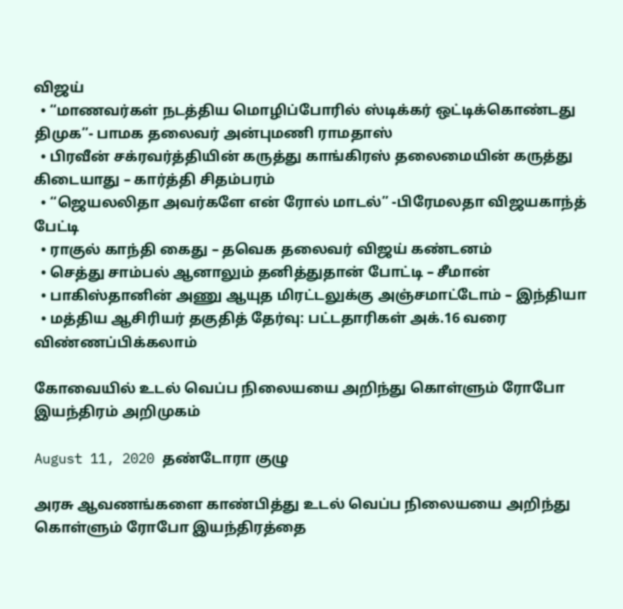விஜய்
  • “மாணவர்கள் நடத்திய மொழிப்போரில் ஸ்டிக்கர் ஒட்டிக்கொண்டது திமுக”- பாமக தலைவர் அன்புமணி ராமதாஸ்
  • பிரவீன் சக்ரவர்த்தியின் கருத்து காங்கிரஸ் தலைமையின் கருத்து கிடையாது – கார்த்தி சிதம்பரம்
  • “ஜெயலலிதா அவர்களே என் ரோல் மாடல்” -பிரேமலதா விஜயகாந்த் பேட்டி
  • ராகுல் காந்தி கைது – தவெக தலைவர் விஜய் கண்டனம்
  • செத்து சாம்பல் ஆனாலும் தனித்துதான் போட்டி – சீமான்
  • பாகிஸ்தானின் அணு ஆயுத மிரட்டலுக்கு அஞ்சமாட்டோம் – இந்தியா
  • மத்திய ஆசிரியர் தகுதித் தேர்வு: பட்டதாரிகள் அக்.16 வரை விண்ணப்பிக்கலாம்

கோவையில் உடல் வெப்ப நிலையயை அறிந்து கொள்ளும் ரோபோ இயந்திரம் அறிமுகம்

August 11, 2020 தண்டோரா குழு

அரசு ஆவணங்களை காண்பித்து உடல் வெப்ப நிலையயை அறிந்து கொள்ளும் ரோபோ இயந்திரத்தை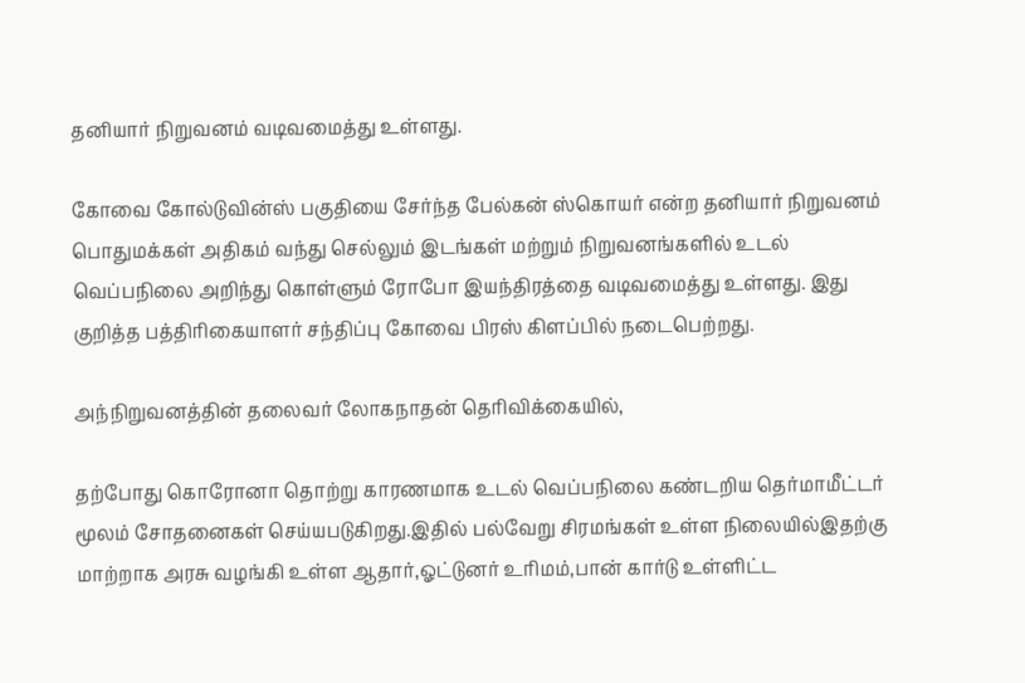தனியார் நிறுவனம் வடிவமைத்து உள்ளது.

கோவை கோல்டுவின்ஸ் பகுதியை சேர்ந்த பேல்கன் ஸ்கொயர் என்ற தனியார் நிறுவனம் பொதுமக்கள் அதிகம் வந்து செல்லும் இடங்கள் மற்றும் நிறுவனங்களில் உடல் வெப்பநிலை அறிந்து கொள்ளும் ரோபோ இயந்திரத்தை வடிவமைத்து உள்ளது. இது குறித்த பத்திரிகையாளர் சந்திப்பு கோவை பிரஸ் கிளப்பில் நடைபெற்றது.

அந்நிறுவனத்தின் தலைவர் லோகநாதன் தெரிவிக்கையில்,

தற்போது கொரோனா தொற்று காரணமாக உடல் வெப்பநிலை கண்டறிய தெர்மாமீட்டர் மூலம் சோதனைகள் செய்யபடுகிறது.இதில் பல்வேறு சிரமங்கள் உள்ள நிலையில்இதற்கு மாற்றாக அரசு வழங்கி உள்ள ஆதார்,ஓட்டுனர் உரிமம்,பான் கார்டு உள்ளிட்ட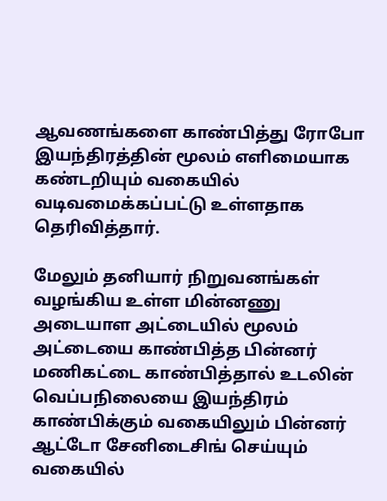ஆவணங்களை காண்பித்து ரோபோ இயந்திரத்தின் மூலம் எளிமையாக கண்டறியும் வகையில் வடிவமைக்கப்பட்டு உள்ளதாக தெரிவித்தார்.

மேலும் தனியார் நிறுவனங்கள் வழங்கிய உள்ள மின்னணு அடையாள அட்டையில் மூலம் அட்டையை காண்பித்த பின்னர் மணிகட்டை காண்பித்தால் உடலின் வெப்பநிலையை இயந்திரம் காண்பிக்கும் வகையிலும் பின்னர் ஆட்டோ சேனிடைசிங் செய்யும் வகையில்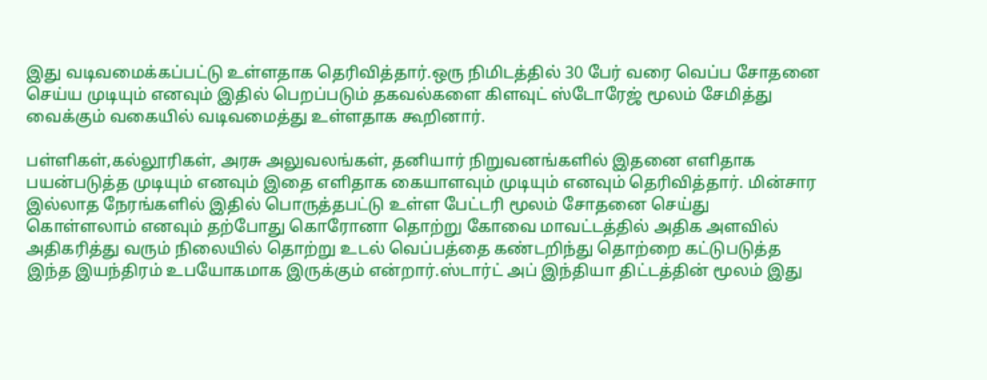இது வடிவமைக்கப்பட்டு உள்ளதாக தெரிவித்தார்.ஒரு நிமிடத்தில் 30 பேர் வரை வெப்ப சோதனை செய்ய முடியும் எனவும் இதில் பெறப்படும் தகவல்களை கிளவுட் ஸ்டோரேஜ் மூலம் சேமித்து வைக்கும் வகையில் வடிவமைத்து உள்ளதாக கூறினார்.

பள்ளிகள்,கல்லூரிகள், அரசு அலுவலங்கள், தனியார் நிறுவனங்களில் இதனை எளிதாக பயன்படுத்த முடியும் எனவும் இதை எளிதாக கையாளவும் முடியும் எனவும் தெரிவித்தார். மின்சார இல்லாத நேரங்களில் இதில் பொருத்தபட்டு உள்ள பேட்டரி மூலம் சோதனை செய்து கொள்ளலாம் எனவும் தற்போது கொரோனா தொற்று கோவை மாவட்டத்தில் அதிக அளவில் அதிகரித்து வரும் நிலையில் தொற்று உடல் வெப்பத்தை கண்டறிந்து தொற்றை கட்டுபடுத்த இந்த இயந்திரம் உபயோகமாக இருக்கும் என்றார்.ஸ்டார்ட் அப் இந்தியா திட்டத்தின் மூலம் இது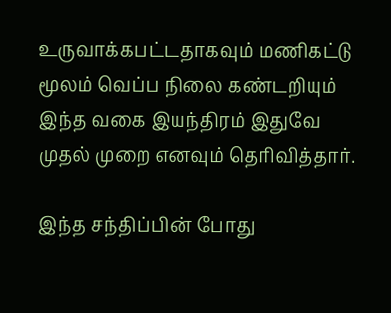உருவாக்கபட்டதாகவும் மணிகட்டு மூலம் வெப்ப நிலை கண்டறியும் இந்த வகை இயந்திரம் இதுவே முதல் முறை எனவும் தெரிவித்தார்.

இந்த சந்திப்பின் போது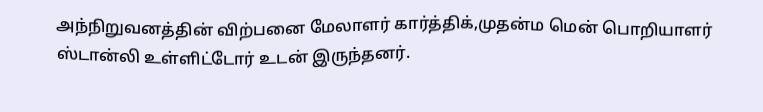அந்நிறுவனத்தின் விற்பனை மேலாளர் கார்த்திக்,முதன்ம மென் பொறியாளர் ஸ்டான்லி உள்ளிட்டோர் உடன் இருந்தனர்.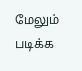மேலும் படிக்க